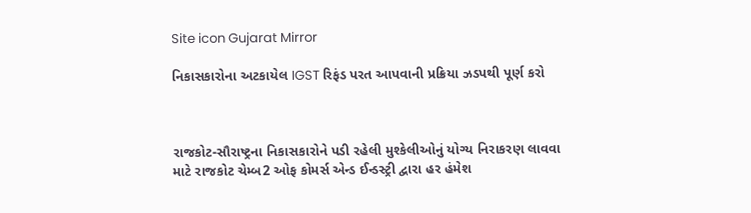Site icon Gujarat Mirror

નિકાસકારોના અટકાયેલ IGST રિફંડ પરત આપવાની પ્રક્રિયા ઝડપથી પૂર્ણ કરો



રાજકોટ-સૌરાષ્ટ્રના નિકાસકારોને પડી રહેલી મુશ્કેલીઓનું યોગ્ય નિરાકરણ લાવવા માટે રાજકોટ ચેમ્બ2 ઓફ કોમર્સ એન્ડ ઈન્ડસ્ટ્રી દ્વારા હર હંમેશ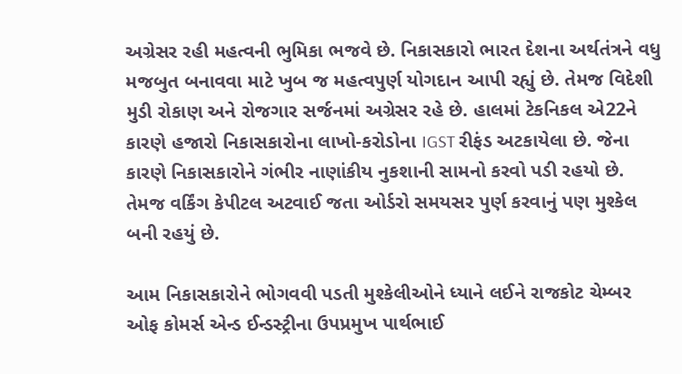અગ્રેસર રહી મહત્વની ભુમિકા ભજવે છે. નિકાસકારો ભારત દેશના અર્થતંત્રને વધુ મજબુત બનાવવા માટે ખુબ જ મહત્વપુર્ણ યોગદાન આપી રહ્યું છે. તેમજ વિદેશી મુડી રોકાણ અને રોજગાર સર્જનમાં અગ્રેસર રહે છે. હાલમાં ટેકનિકલ એ22ને કારણે હજારો નિકાસકારોના લાખો-કરોડોના IGST રીફંડ અટકાયેલા છે. જેના કારણે નિકાસકારોને ગંભીર નાણાંકીય નુકશાની સામનો કરવો પડી રહયો છે. તેમજ વર્કિંગ કેપીટલ અટવાઈ જતા ઓર્ડરો સમયસર પુર્ણ કરવાનું પણ મુશ્કેલ બની રહયું છે.

આમ નિકાસકારોને ભોગવવી પડતી મુશ્કેલીઓને ધ્યાને લઈને રાજકોટ ચેમ્બર ઓફ કોમર્સ એન્ડ ઈન્ડસ્ટ્રીના ઉપપ્રમુખ પાર્થભાઈ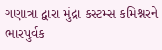ગણાત્રા દ્વારા મુંદ્રા કસ્ટમ્સ કમિશ્નરને ભારપુર્વક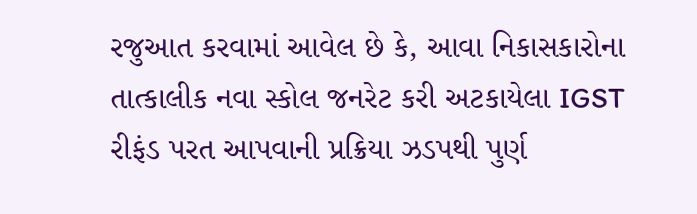રજુઆત કરવામાં આવેલ છે કે, આવા નિકાસકારોના તાત્કાલીક નવા સ્કોલ જનરેટ કરી અટકાયેલા IGST રીફંડ પરત આપવાની પ્રક્રિયા ઝડપથી પુર્ણ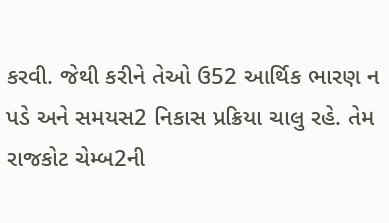કરવી. જેથી કરીને તેઓ ઉ52 આર્થિક ભારણ ન પડે અને સમયસ2 નિકાસ પ્રક્રિયા ચાલુ રહે. તેમ રાજકોટ ચેમ્બ2ની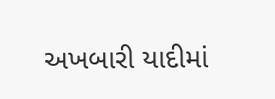અખબારી યાદીમાં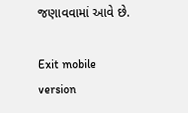જણાવવામાં આવે છે.

Exit mobile version